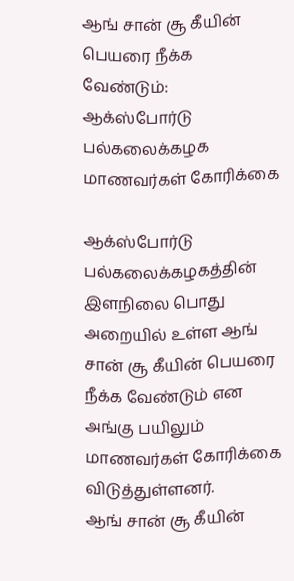ஆங் சான் சூ கீயின் பெயரை நீக்க வேண்டும்: ஆக்ஸ்போர்டு பல்கலைக்கழக மாணவர்கள் கோரிக்கை

ஆக்ஸ்போர்டு பல்கலைக்கழகத்தின் இளநிலை பொது அறையில் உள்ள ஆங் சான் சூ கீயின் பெயரை நீக்க வேண்டும் என அங்கு பயிலும் மாணவர்கள் கோரிக்கை விடுத்துள்ளனர்.
ஆங் சான் சூ கீயின்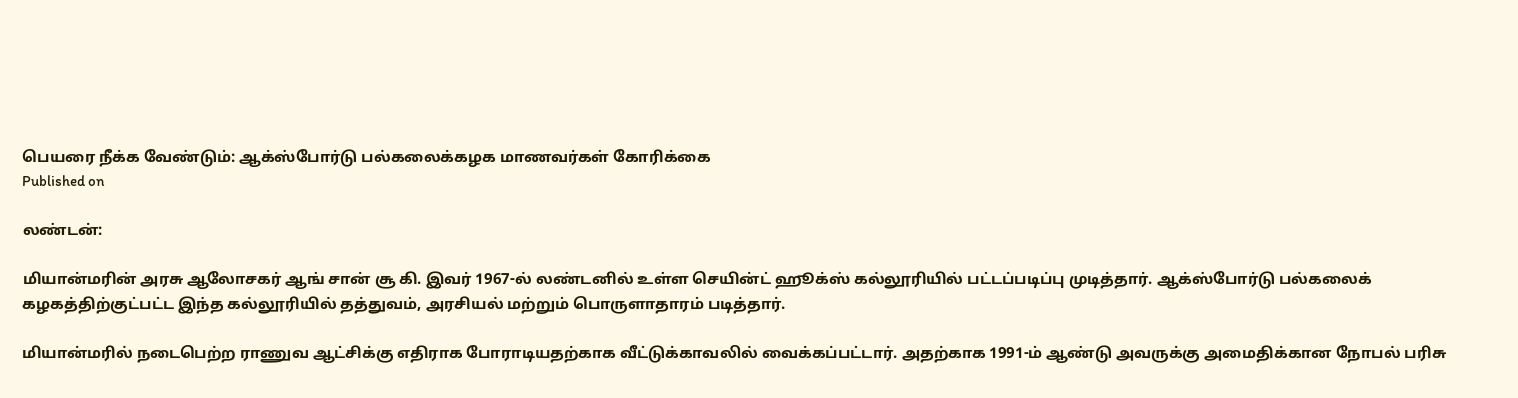பெயரை நீக்க வேண்டும்: ஆக்ஸ்போர்டு பல்கலைக்கழக மாணவர்கள் கோரிக்கை
Published on

லண்டன்:

மியான்மரின் அரசு ஆலோசகர் ஆங் சான் சூ கி. இவர் 1967-ல் லண்டனில் உள்ள செயின்ட் ஹூக்ஸ் கல்லூரியில் பட்டப்படிப்பு முடித்தார். ஆக்ஸ்போர்டு பல்கலைக் கழகத்திற்குட்பட்ட இந்த கல்லூரியில் தத்துவம், அரசியல் மற்றும் பொருளாதாரம் படித்தார்.

மியான்மரில் நடைபெற்ற ராணுவ ஆட்சிக்கு எதிராக போராடியதற்காக வீட்டுக்காவலில் வைக்கப்பட்டார். அதற்காக 1991-ம் ஆண்டு அவருக்கு அமைதிக்கான நோபல் பரிசு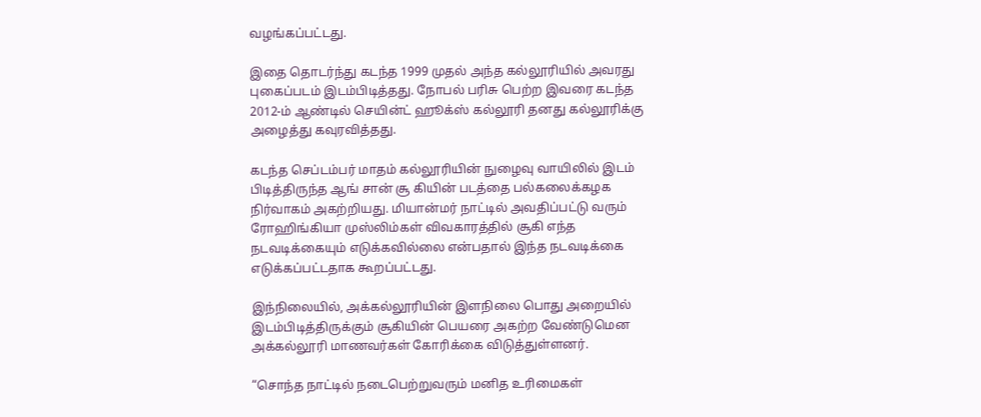வழங்கப்பட்டது.

இதை தொடர்ந்து கடந்த 1999 முதல் அந்த கல்லூரியில் அவரது புகைப்படம் இடம்பிடித்தது. நோபல் பரிசு பெற்ற இவரை கடந்த 2012-ம் ஆண்டில் செயின்ட் ஹூக்ஸ் கல்லூரி தனது கல்லூரிக்கு அழைத்து கவுரவித்தது.

கடந்த செப்டம்பர் மாதம் கல்லூரியின் நுழைவு வாயிலில் இடம் பிடித்திருந்த ஆங் சான் சூ கியின் படத்தை பல்கலைக்கழக நிர்வாகம் அகற்றியது. மியான்மர் நாட்டில் அவதிப்பட்டு வரும் ரோஹிங்கியா முஸ்லிம்கள் விவகாரத்தில் சூகி எந்த நடவடிக்கையும் எடுக்கவில்லை என்பதால் இந்த நடவடிக்கை எடுக்கப்பட்டதாக கூறப்பட்டது.

இந்நிலையில், அக்கல்லூரியின் இளநிலை பொது அறையில் இடம்பிடித்திருக்கும் சூகியின் பெயரை அகற்ற வேண்டுமென அக்கல்லூரி மாணவர்கள் கோரிக்கை விடுத்துள்ளனர்.

“சொந்த நாட்டில் நடைபெற்றுவரும் மனித உரிமைகள்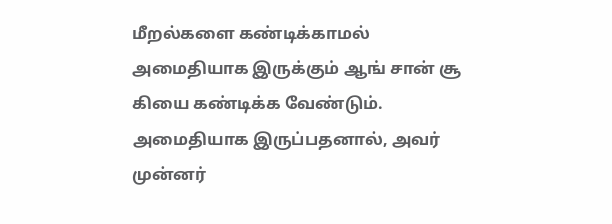மீறல்களை கண்டிக்காமல் அமைதியாக இருக்கும் ஆங் சான் சூ கியை கண்டிக்க வேண்டும். அமைதியாக இருப்பதனால், அவர் முன்னர்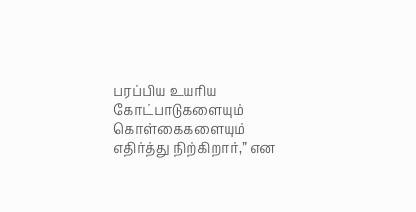பரப்பிய உயரிய கோட்பாடுகளையும் கொள்கைகளையும் எதிர்த்து நிற்கிறார்,” என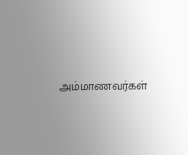அம்மாணவர்கள்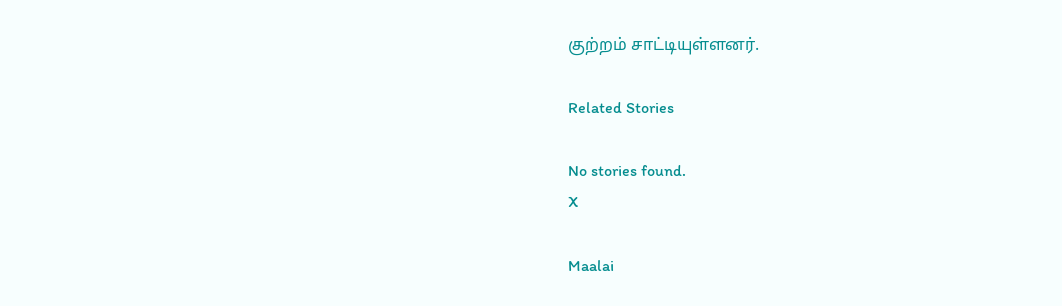குற்றம் சாட்டியுள்ளனர்.

Related Stories

No stories found.
X

Maalai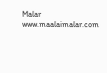Malar
www.maalaimalar.com